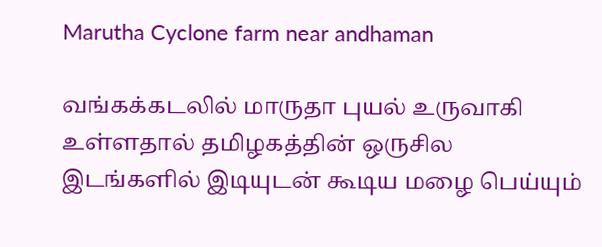Marutha Cyclone farm near andhaman

வங்கக்கடலில் மாருதா புயல் உருவாகி உள்ளதால் தமிழகத்தின் ஒருசில இடங்களில் இடியுடன் கூடிய மழை பெய்யும்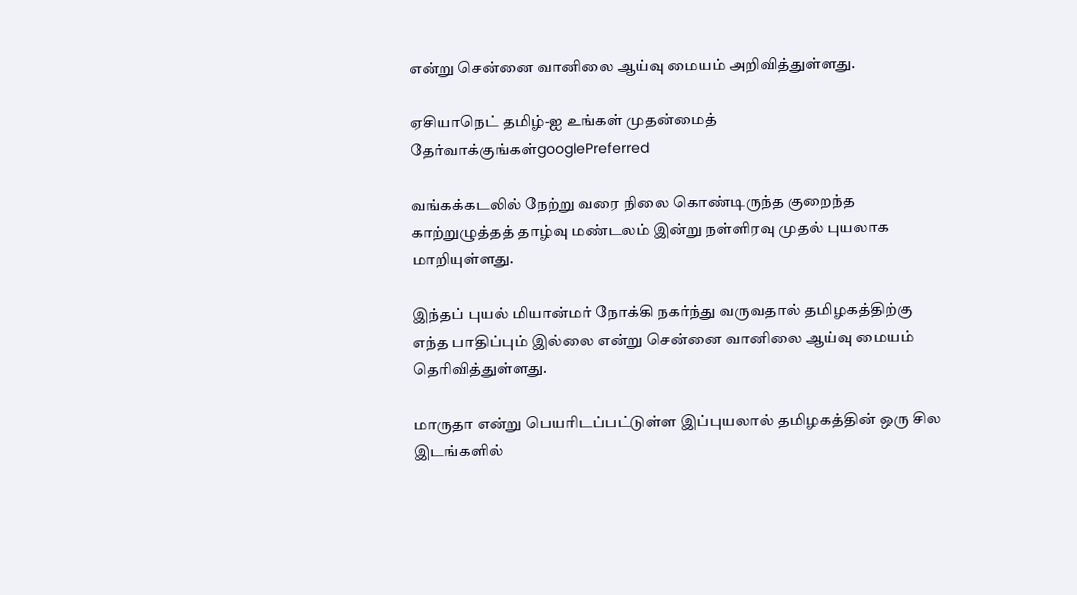என்று சென்னை வானிலை ஆய்வு மையம் அறிவித்துள்ளது.

ஏசியாநெட் தமிழ்-ஐ உங்கள் முதன்மைத் தேர்வாக்குங்கள்googlePreferred

வங்கக்கடலில் நேற்று வரை நிலை கொண்டிருந்த குறைந்த காற்றுழுத்தத் தாழ்வு மண்டலம் இன்று நள்ளிரவு முதல் புயலாக மாறியுள்ளது.

இந்தப் புயல் மியான்மர் நோக்கி நகர்ந்து வருவதால் தமிழகத்திற்கு எந்த பாதிப்பும் இல்லை என்று சென்னை வானிலை ஆய்வு மையம் தெரிவித்துள்ளது.

மாருதா என்று பெயரிடப்பட்டுள்ள இப்புயலால் தமிழகத்தின் ஒரு சில இடங்களில்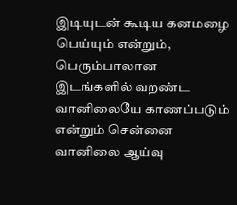இடியுடன் கூடிய கனமழை பெய்யும் என்றும், பெரும்பாலான இடங்களில் வறண்ட வானிலையே காணப்படும் என்றும் சென்னை வானிலை ஆய்வு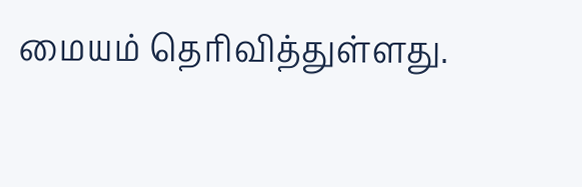மையம் தெரிவித்துள்ளது.